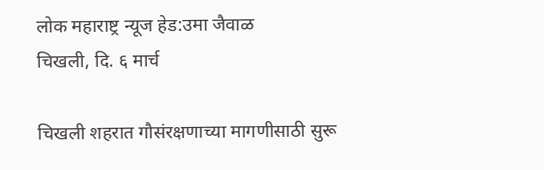लोक महाराष्ट्र न्यूज हेड:उमा जैवाळ
चिखली, दि. ६ मार्च

चिखली शहरात गौसंरक्षणाच्या मागणीसाठी सुरू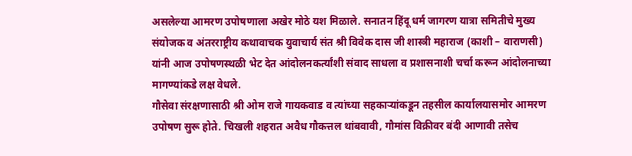असलेल्या आमरण उपोषणाला अखेर मोठे यश मिळाले. सनातन हिंदू धर्म जागरण यात्रा समितीचे मुख्य संयोजक व अंतरराष्ट्रीय कथावाचक युवाचार्य संत श्री विवेक दास जी शास्त्री महाराज (काशी – वाराणसी) यांनी आज उपोषणस्थळी भेट देत आंदोलनकर्त्यांशी संवाद साधला व प्रशासनाशी चर्चा करून आंदोलनाच्या मागण्यांकडे लक्ष वेधले.
गौसेवा संरक्षणासाठी श्री ओम राजे गायकवाड व त्यांच्या सहकाऱ्यांकडून तहसील कार्यालयासमोर आमरण उपोषण सुरू होते. चिखली शहरात अवैध गौकत्तल थांबवावी, गौमांस विक्रीवर बंदी आणावी तसेच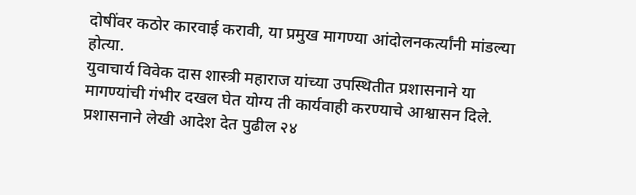दोषींवर कठोर कारवाई करावी, या प्रमुख मागण्या आंदोलनकर्त्यांनी मांडल्या होत्या.
युवाचार्य विवेक दास शास्त्री महाराज यांच्या उपस्थितीत प्रशासनाने या मागण्यांची गंभीर दखल घेत योग्य ती कार्यवाही करण्याचे आश्वासन दिले.
प्रशासनाने लेखी आदेश देत पुढील २४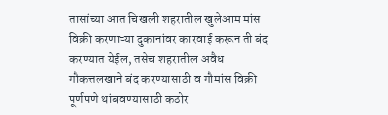तासांच्या आत चिखली शहरातील खुलेआम मांस विक्री करणाऱ्या दुकानांवर कारवाई करून ती बंद करण्यात येईल, तसेच शहरातील अवैध गौकत्तलखाने बंद करण्यासाठी व गौमांस विक्री पूर्णपणे थांबवण्यासाठी कठोर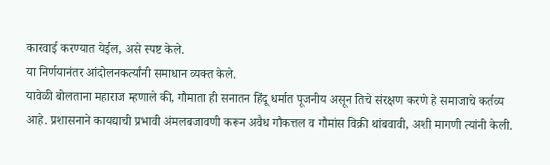कारवाई करण्यात येईल, असे स्पष्ट केले.
या निर्णयानंतर आंदोलनकर्त्यांनी समाधान व्यक्त केले.
यावेळी बोलताना महाराज म्हणाले की, गौमाता ही सनातन हिंदू धर्मात पूजनीय असून तिचे संरक्षण करणे हे समाजाचे कर्तव्य आहे. प्रशासनाने कायद्याची प्रभावी अंमलबजावणी करून अवैध गौकत्तल व गौमांस विक्री थांबवावी, अशी मागणी त्यांनी केली.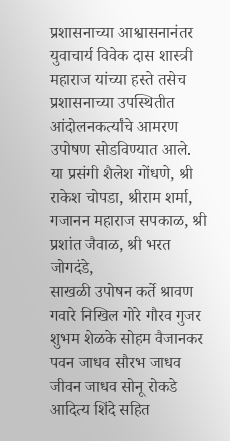प्रशासनाच्या आश्वासनानंतर युवाचार्य विवेक दास शास्त्री महाराज यांच्या हस्ते तसेच प्रशासनाच्या उपस्थितीत आंदोलनकर्त्यांचे आमरण उपोषण सोडविण्यात आले.
या प्रसंगी शैलेश गोंधणे, श्री राकेश चोपडा, श्रीराम शर्मा, गजानन महाराज सपकाळ, श्री प्रशांत जैवाळ, श्री भरत जोगदंडे,
साखळी उपोषन कर्ते श्रावण गवारे निखिल गोरे गौरव गुजर शुभम शेळके सोहम वैजानकर पवन जाधव सौरभ जाधव जीवन जाधव सोनू रोकडे आदित्य शिंदे सहित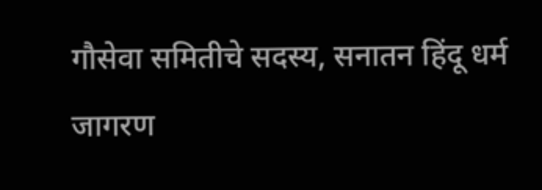गौसेवा समितीचे सदस्य, सनातन हिंदू धर्म जागरण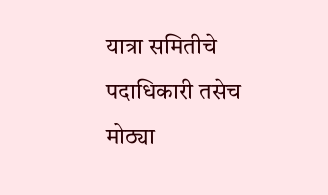यात्रा समितीचे पदाधिकारी तसेच मोठ्या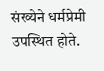संख्येने धर्मप्रेमी उपस्थित होते.